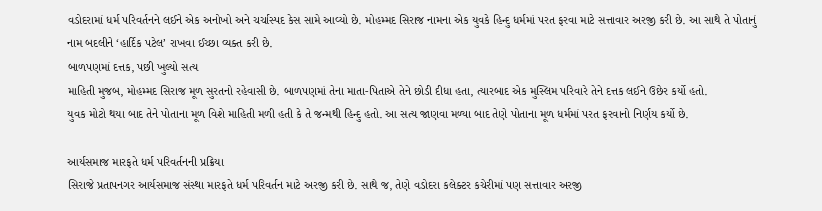વડોદરામાં ધર્મ પરિવર્તનને લઈને એક અનોખો અને ચર્ચાસ્પદ કેસ સામે આવ્યો છે. મોહમ્મદ સિરાજ નામના એક યુવકે હિન્દુ ધર્મમાં પરત ફરવા માટે સત્તાવાર અરજી કરી છે. આ સાથે તે પોતાનું નામ બદલીને ‘હાર્દિક પટેલ’ રાખવા ઈચ્છા વ્યક્ત કરી છે.
બાળપણમાં દત્તક, પછી ખુલ્યો સત્ય
માહિતી મુજબ, મોહમ્મદ સિરાજ મૂળ સુરતનો રહેવાસી છે. બાળપણમાં તેના માતા-પિતાએ તેને છોડી દીધા હતા, ત્યારબાદ એક મુસ્લિમ પરિવારે તેને દત્તક લઈને ઉછેર કર્યો હતો.
યુવક મોટો થયા બાદ તેને પોતાના મૂળ વિશે માહિતી મળી હતી કે તે જન્મથી હિન્દુ હતો. આ સત્ય જાણવા મળ્યા બાદ તેણે પોતાના મૂળ ધર્મમાં પરત ફરવાનો નિર્ણય કર્યો છે.

આર્યસમાજ મારફતે ધર્મ પરિવર્તનની પ્રક્રિયા
સિરાજે પ્રતાપનગર આર્યસમાજ સંસ્થા મારફતે ધર્મ પરિવર્તન માટે અરજી કરી છે. સાથે જ, તેણે વડોદરા કલેક્ટર કચેરીમાં પણ સત્તાવાર અરજી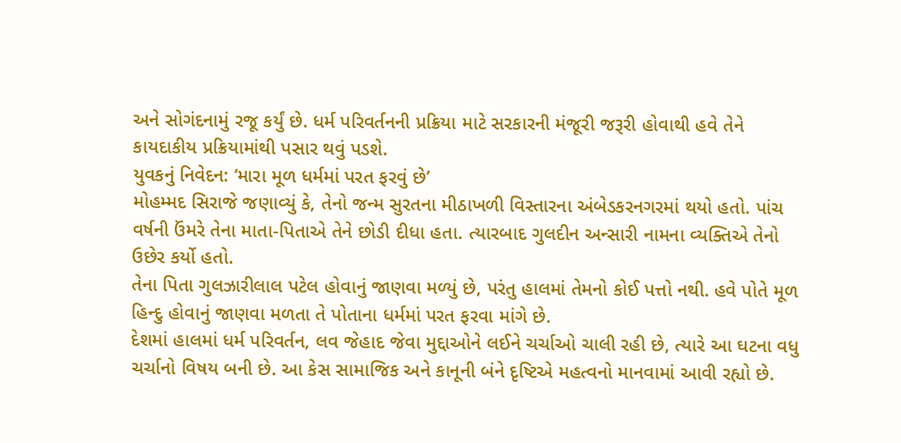અને સોગંદનામું રજૂ કર્યું છે. ધર્મ પરિવર્તનની પ્રક્રિયા માટે સરકારની મંજૂરી જરૂરી હોવાથી હવે તેને કાયદાકીય પ્રક્રિયામાંથી પસાર થવું પડશે.
યુવકનું નિવેદન: ‘મારા મૂળ ધર્મમાં પરત ફરવું છે’
મોહમ્મદ સિરાજે જણાવ્યું કે, તેનો જન્મ સુરતના મીઠાખળી વિસ્તારના અંબેડકરનગરમાં થયો હતો. પાંચ વર્ષની ઉંમરે તેના માતા-પિતાએ તેને છોડી દીધા હતા. ત્યારબાદ ગુલદીન અન્સારી નામના વ્યક્તિએ તેનો ઉછેર કર્યો હતો.
તેના પિતા ગુલઝારીલાલ પટેલ હોવાનું જાણવા મળ્યું છે, પરંતુ હાલમાં તેમનો કોઈ પત્તો નથી. હવે પોતે મૂળ હિન્દુ હોવાનું જાણવા મળતા તે પોતાના ધર્મમાં પરત ફરવા માંગે છે.
દેશમાં હાલમાં ધર્મ પરિવર્તન, લવ જેહાદ જેવા મુદ્દાઓને લઈને ચર્ચાઓ ચાલી રહી છે, ત્યારે આ ઘટના વધુ ચર્ચાનો વિષય બની છે. આ કેસ સામાજિક અને કાનૂની બંને દૃષ્ટિએ મહત્વનો માનવામાં આવી રહ્યો છે.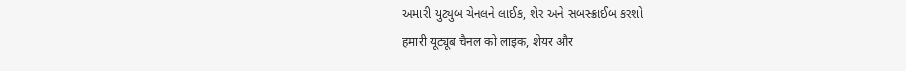અમારી યુટ્યુબ ચેનલને લાઈક, શેર અને સબસ્ક્રાઈબ કરશો
हमारी यूट्यूब चैनल को लाइक, शेयर और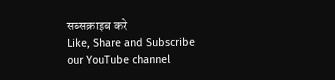सब्सक्राइब करे
Like, Share and Subscribe our YouTube channel